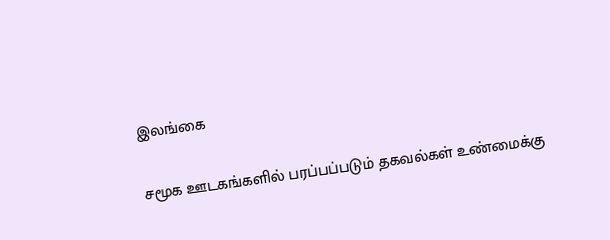இலங்கை

சமூக ஊடகங்களில் பரப்பப்படும் தகவல்கள் உண்மைக்கு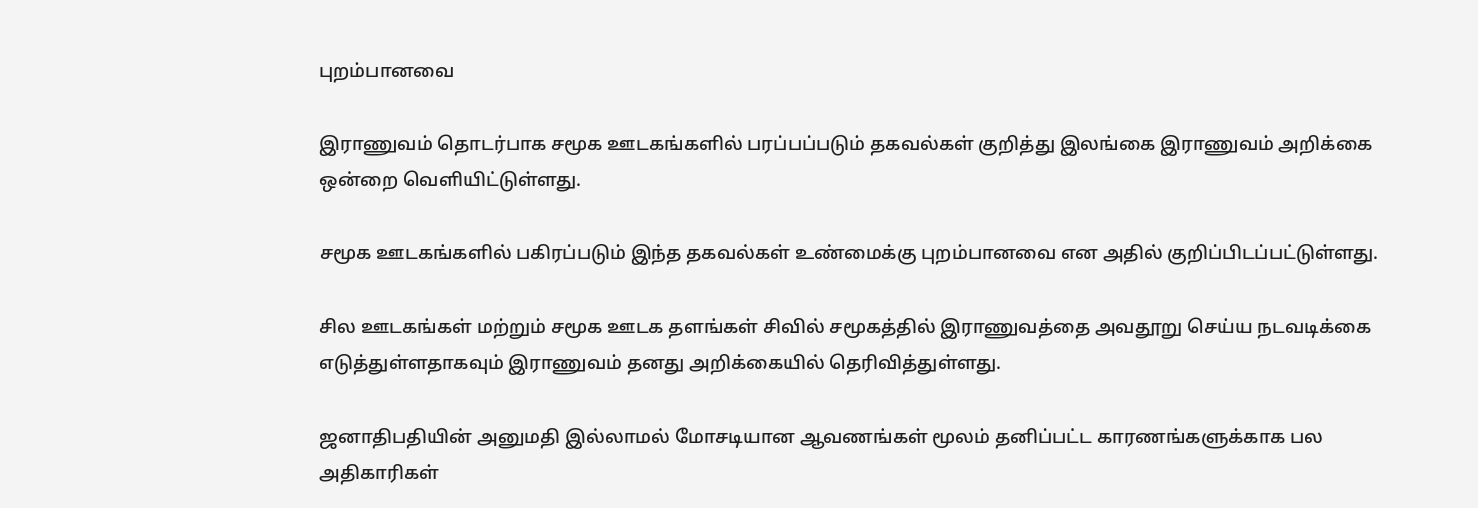புறம்பானவை

இராணுவம் தொடர்பாக சமூக ஊடகங்களில் பரப்பப்படும் தகவல்கள் குறித்து இலங்கை இராணுவம் அறிக்கை ஒன்றை வெளியிட்டுள்ளது.

சமூக ஊடகங்களில் பகிரப்படும் இந்த தகவல்கள் உண்மைக்கு புறம்பானவை என அதில் குறிப்பிடப்பட்டுள்ளது.

சில ஊடகங்கள் மற்றும் சமூக ஊடக தளங்கள் சிவில் சமூகத்தில் இராணுவத்தை அவதூறு செய்ய நடவடிக்கை எடுத்துள்ளதாகவும் இராணுவம் தனது அறிக்கையில் தெரிவித்துள்ளது.

ஜனாதிபதியின் அனுமதி இல்லாமல் மோசடியான ஆவணங்கள் மூலம் தனிப்பட்ட காரணங்களுக்காக பல அதிகாரிகள்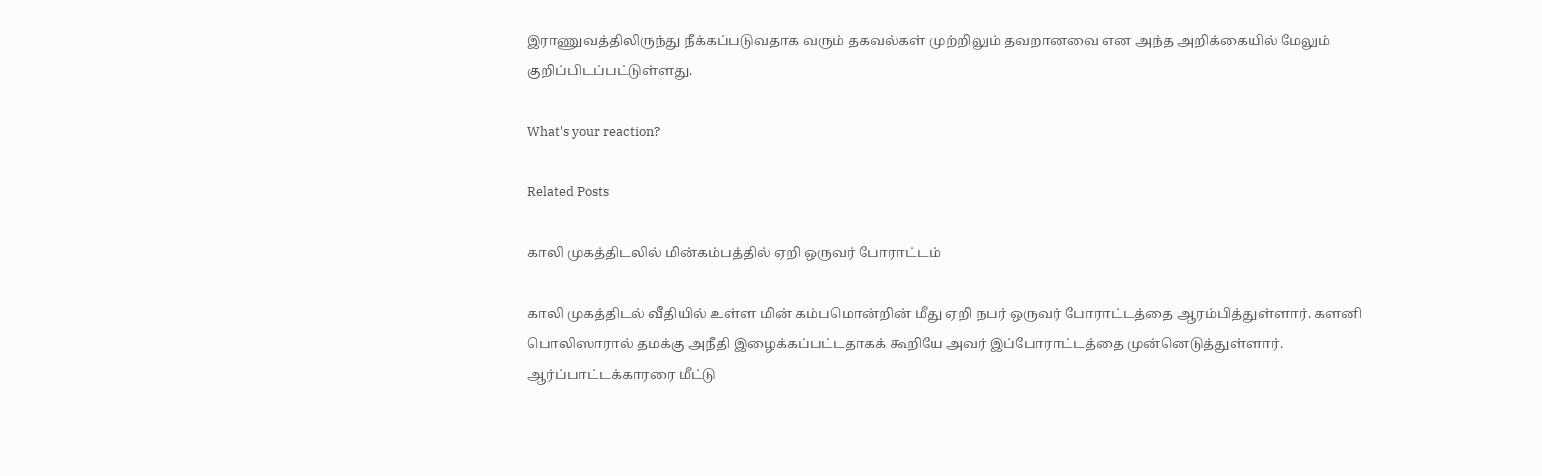இராணுவத்திலிருந்து நீக்கப்படுவதாக வரும் தகவல்கள் முற்றிலும் தவறானவை என அந்த அறிக்கையில் மேலும் குறிப்பிடப்பட்டுள்ளது.

What's your reaction?

Related Posts

காலி முகத்திடலில் மின்கம்பத்தில் ஏறி ஒருவர் போராட்டம்

காலி முகத்திடல் வீதியில் உள்ள மின் கம்பமொன்றின் மீது ஏறி நபர் ஒருவர் போராட்டத்தை ஆரம்பித்துள்ளார். களனி பொலிஸாரால் தமக்கு அநீதி இழைக்கப்பட்டதாகக் கூறியே அவர் இப்போராட்டத்தை முன்னெடுத்துள்ளார். ஆர்ப்பாட்டக்காரரை மீட்டு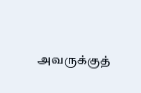அவருக்குத்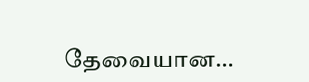தேவையான…